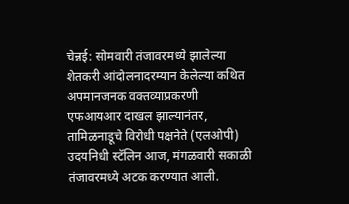चेन्नई: सोमवारी तंजावरमध्ये झालेल्या शेतकरी आंदोलनादरम्यान केलेल्या कथित अपमानजनक वक्तव्याप्रकरणी एफआयआर दाखल झाल्यानंतर, तामिळनाडूचे विरोधी पक्षनेते (एलओपी) उदयनिधी स्टॅलिन आज, मंगळवारी सकाळी तंजावरमध्ये अटक करण्यात आली.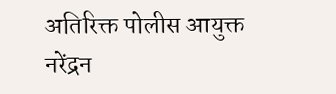अतिरिक्त पोलीस आयुक्त नरेंद्रन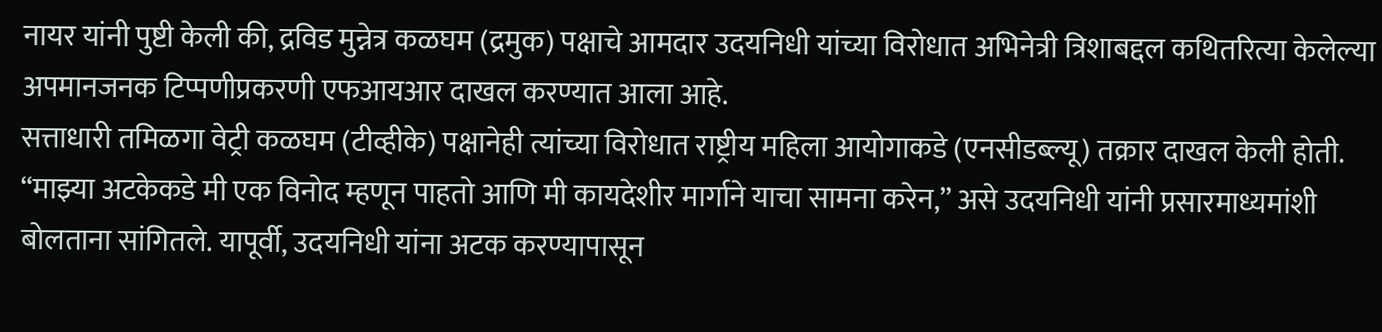नायर यांनी पुष्टी केली की, द्रविड मुन्नेत्र कळघम (द्रमुक) पक्षाचे आमदार उदयनिधी यांच्या विरोधात अभिनेत्री त्रिशाबद्दल कथितरित्या केलेल्या अपमानजनक टिप्पणीप्रकरणी एफआयआर दाखल करण्यात आला आहे.
सत्ताधारी तमिळगा वेट्री कळघम (टीव्हीके) पक्षानेही त्यांच्या विरोधात राष्ट्रीय महिला आयोगाकडे (एनसीडब्ल्यू) तक्रार दाखल केली होती. “माझ्या अटकेकडे मी एक विनोद म्हणून पाहतो आणि मी कायदेशीर मार्गाने याचा सामना करेन,” असे उदयनिधी यांनी प्रसारमाध्यमांशी बोलताना सांगितले. यापूर्वी, उदयनिधी यांना अटक करण्यापासून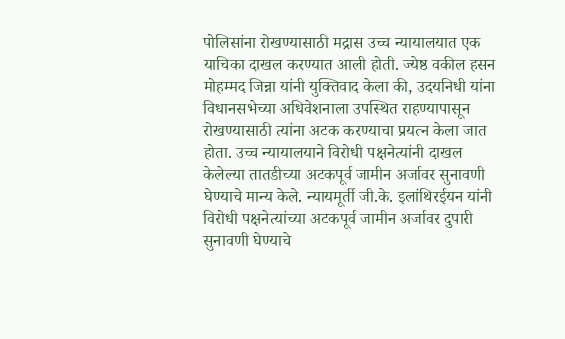पोलिसांना रोखण्यासाठी मद्रास उच्च न्यायालयात एक याचिका दाखल करण्यात आली होती. ज्येष्ठ वकील हसन मोहम्मद जिन्ना यांनी युक्तिवाद केला की, उदयनिधी यांना विधानसभेच्या अधिवेशनाला उपस्थित राहण्यापासून रोखण्यासाठी त्यांना अटक करण्याचा प्रयत्न केला जात होता. उच्च न्यायालयाने विरोधी पक्षनेत्यांनी दाखल केलेल्या तातडीच्या अटकपूर्व जामीन अर्जावर सुनावणी घेण्याचे मान्य केले. न्यायमूर्ती जी.के. इलांथिरईयन यांनी विरोधी पक्षनेत्यांच्या अटकपूर्व जामीन अर्जावर दुपारी सुनावणी घेण्याचे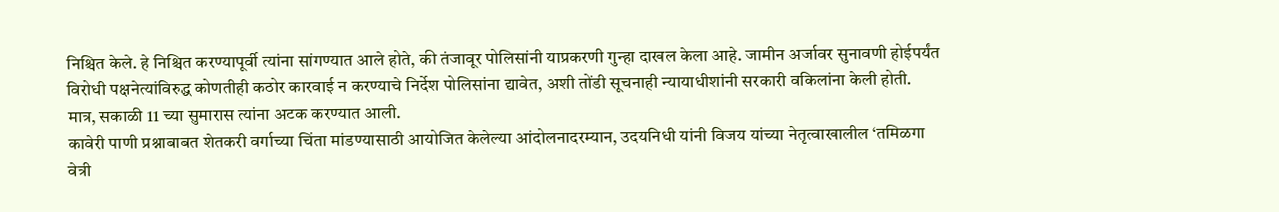निश्चित केले. हे निश्चित करण्यापूर्वी त्यांना सांगण्यात आले होते, की तंजावूर पोलिसांनी याप्रकरणी गुन्हा दाखल केला आहे. जामीन अर्जावर सुनावणी होईपर्यंत विरोधी पक्षनेत्यांविरुद्ध कोणतीही कठोर कारवाई न करण्याचे निर्देश पोलिसांना द्यावेत, अशी तोंडी सूचनाही न्यायाधीशांनी सरकारी वकिलांना केली होती. मात्र, सकाळी 11 च्या सुमारास त्यांना अटक करण्यात आली.
कावेरी पाणी प्रश्नाबाबत शेतकरी वर्गाच्या चिंता मांडण्यासाठी आयोजित केलेल्या आंदोलनादरम्यान, उदयनिधी यांनी विजय यांच्या नेतृत्वाखालील ‘तमिळगा वेत्री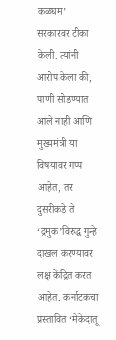कळघम’ सरकारवर टीका केली. त्यांनी आरोप केला की, पाणी सोडण्यात आले नाही आणि मुख्यमंत्री या विषयावर गप्प आहेत, तर दुसरीकडे ते ‘द्रमुक’विरुद्ध गुन्हे दाखल करण्यावर लक्ष केंद्रित करत आहेत. कर्नाटकचा प्रस्तावित ‘मेकेदातू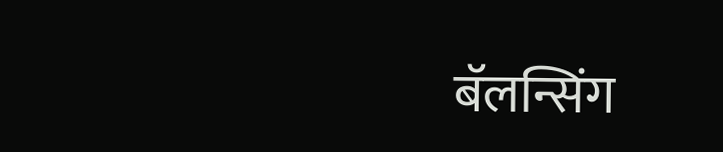बॅलन्सिंग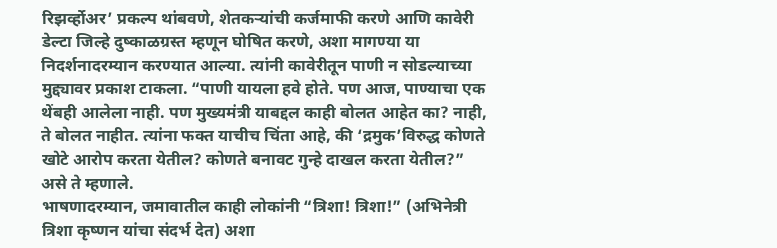रिझर्व्होअर’ प्रकल्प थांबवणे, शेतकऱ्यांची कर्जमाफी करणे आणि कावेरी डेल्टा जिल्हे दुष्काळग्रस्त म्हणून घोषित करणे, अशा मागण्या या निदर्शनादरम्यान करण्यात आल्या. त्यांनी कावेरीतून पाणी न सोडल्याच्या मुद्द्यावर प्रकाश टाकला. “पाणी यायला हवे होते. पण आज, पाण्याचा एक थेंबही आलेला नाही. पण मुख्यमंत्री याबद्दल काही बोलत आहेत का? नाही, ते बोलत नाहीत. त्यांना फक्त याचीच चिंता आहे, की ‘द्रमुक’विरुद्ध कोणते खोटे आरोप करता येतील? कोणते बनावट गुन्हे दाखल करता येतील?” असे ते म्हणाले.
भाषणादरम्यान, जमावातील काही लोकांनी “त्रिशा! त्रिशा!” (अभिनेत्री त्रिशा कृष्णन यांचा संदर्भ देत) अशा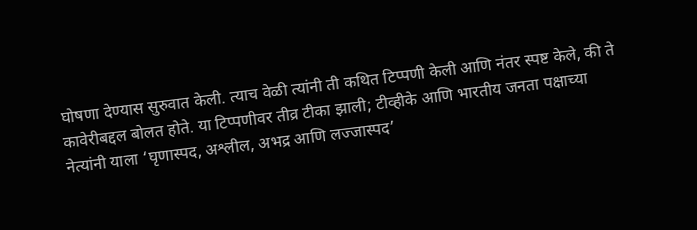घोषणा देण्यास सुरुवात केली. त्याच वेळी त्यांनी ती कथित टिप्पणी केली आणि नंतर स्पष्ट केले, की ते कावेरीबद्दल बोलत होते. या टिप्पणीवर तीव्र टीका झाली; टीव्हीके आणि भारतीय जनता पक्षाच्या नेत्यांनी याला ‘घृणास्पद, अश्लील, अभद्र आणि लज्जास्पद’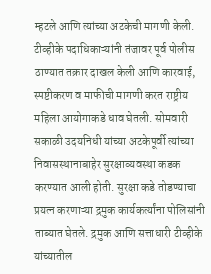म्हटले आणि त्यांच्या अटकेची मागणी केली. टीव्हीके पदाधिकाऱ्यांनी तंजावर पूर्व पोलीस ठाण्यात तक्रार दाखल केली आणि कारवाई, स्पष्टीकरण व माफीची मागणी करत राष्ट्रीय महिला आयोगाकडे धाव घेतली. सोमवारी सकाळी उदयनिधी यांच्या अटकेपूर्वी त्यांच्या निवासस्थानाबाहेर सुरक्षाव्यवस्था कडक करण्यात आली होती. सुरक्षा कडे तोडण्याचा प्रयत्न करणाऱ्या द्रमुक कार्यकर्त्यांना पोलिसांनी ताब्यात घेतले. द्रमुक आणि सत्ताधारी टीव्हीके यांच्यातील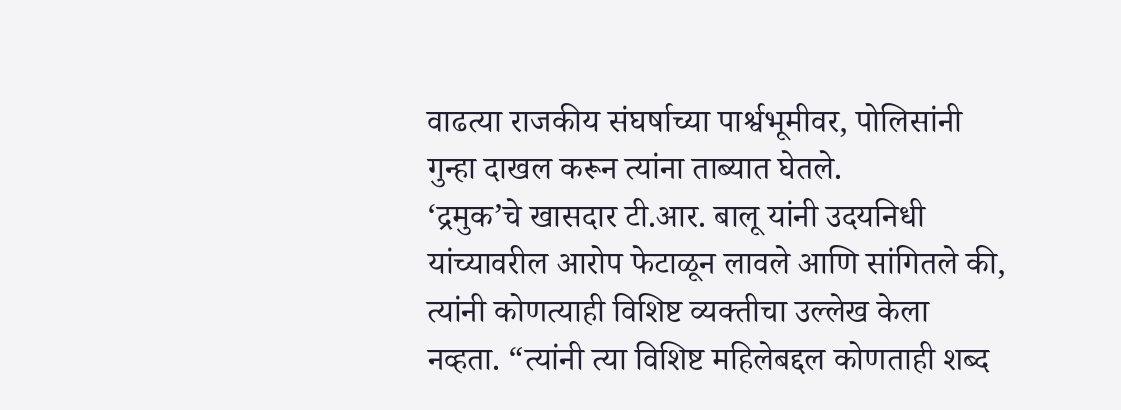वाढत्या राजकीय संघर्षाच्या पार्श्वभूमीवर, पोलिसांनी गुन्हा दाखल करून त्यांना ताब्यात घेतले.
‘द्रमुक’चे खासदार टी.आर. बालू यांनी उदयनिधी यांच्यावरील आरोप फेटाळून लावले आणि सांगितले की, त्यांनी कोणत्याही विशिष्ट व्यक्तीचा उल्लेख केला नव्हता. “त्यांनी त्या विशिष्ट महिलेबद्दल कोणताही शब्द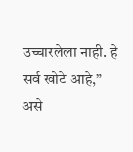उच्चारलेला नाही. हे सर्व खोटे आहे,” असे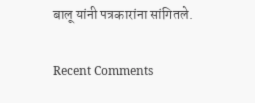बालू यांनी पत्रकारांना सांगितले.

Recent Comments